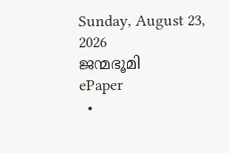Sunday, August 23, 2026
ജന്മഭൂമി
ePaper
  •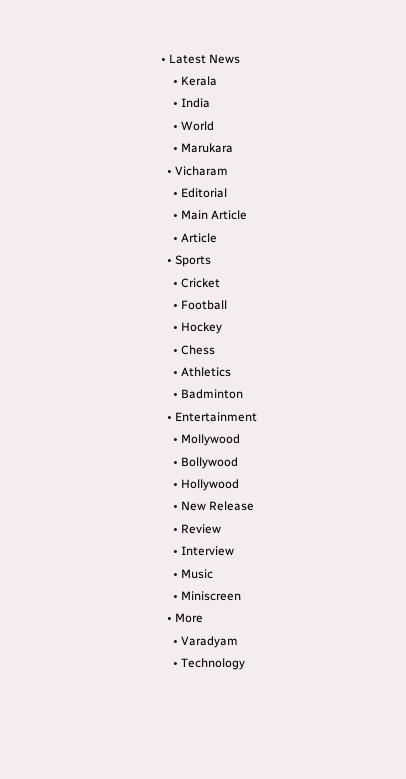• Latest News
    • Kerala
    • India
    • World
    • Marukara
  • Vicharam
    • Editorial
    • Main Article
    • Article
  • Sports
    • Cricket
    • Football
    • Hockey
    • Chess
    • Athletics
    • Badminton
  • Entertainment
    • Mollywood
    • Bollywood
    • Hollywood
    • New Release
    • Review
    • Interview
    • Music
    • Miniscreen
  • More
    • Varadyam
    • Technology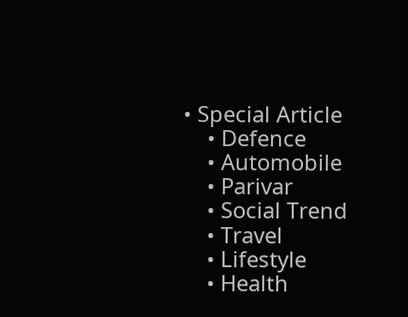• Special Article
    • Defence
    • Automobile
    • Parivar
    • Social Trend
    • Travel
    • Lifestyle
    • Health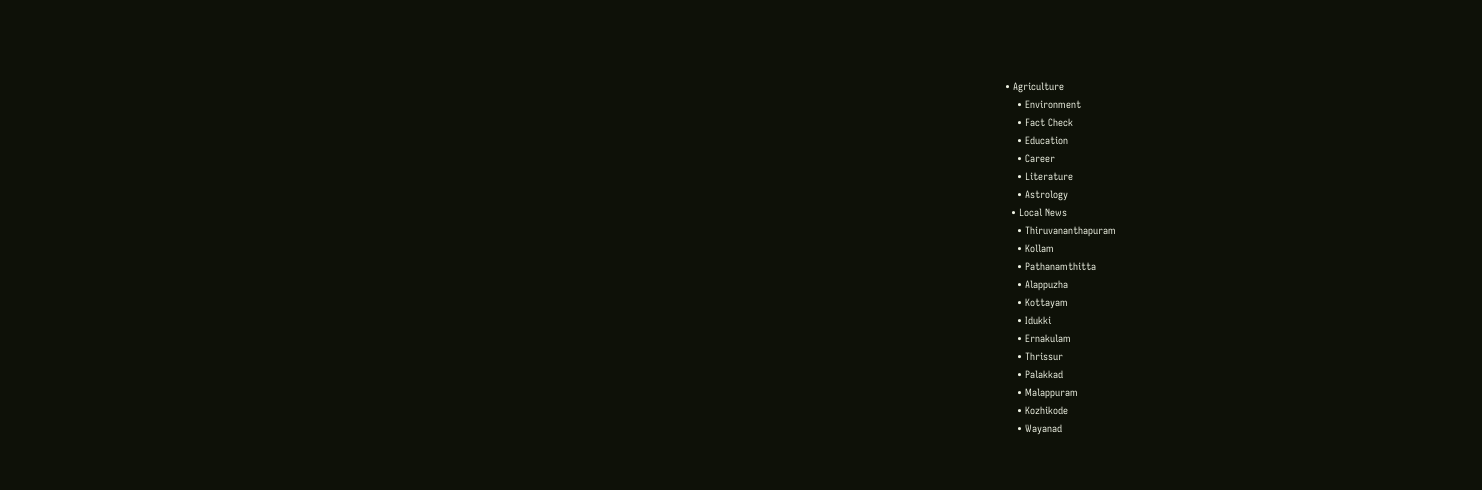• Agriculture
    • Environment
    • Fact Check
    • Education
    • Career
    • Literature
    • Astrology
  • Local News
    • Thiruvananthapuram
    • Kollam
    • Pathanamthitta
    • Alappuzha
    • Kottayam
    • Idukki
    • Ernakulam
    • Thrissur
    • Palakkad
    • Malappuram
    • Kozhikode
    • Wayanad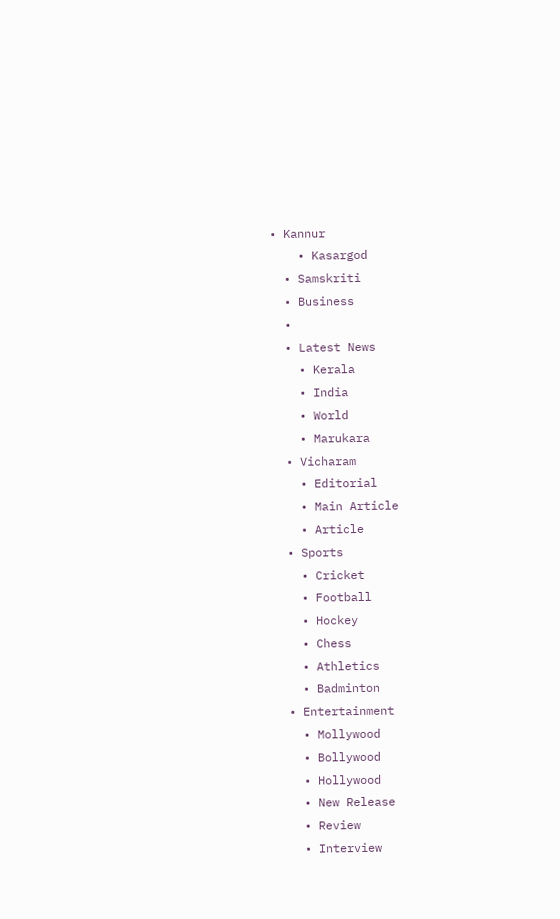• Kannur
    • Kasargod
  • Samskriti
  • Business
  •
  • Latest News
    • Kerala
    • India
    • World
    • Marukara
  • Vicharam
    • Editorial
    • Main Article
    • Article
  • Sports
    • Cricket
    • Football
    • Hockey
    • Chess
    • Athletics
    • Badminton
  • Entertainment
    • Mollywood
    • Bollywood
    • Hollywood
    • New Release
    • Review
    • Interview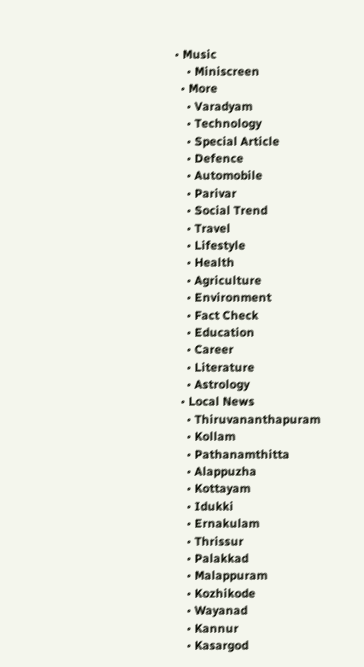• Music
    • Miniscreen
  • More
    • Varadyam
    • Technology
    • Special Article
    • Defence
    • Automobile
    • Parivar
    • Social Trend
    • Travel
    • Lifestyle
    • Health
    • Agriculture
    • Environment
    • Fact Check
    • Education
    • Career
    • Literature
    • Astrology
  • Local News
    • Thiruvananthapuram
    • Kollam
    • Pathanamthitta
    • Alappuzha
    • Kottayam
    • Idukki
    • Ernakulam
    • Thrissur
    • Palakkad
    • Malappuram
    • Kozhikode
    • Wayanad
    • Kannur
    • Kasargod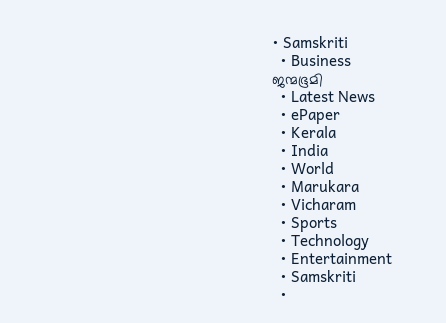• Samskriti
  • Business
ജന്മഭൂമി
  • Latest News
  • ePaper
  • Kerala
  • India
  • World
  • Marukara
  • Vicharam
  • Sports
  • Technology
  • Entertainment
  • Samskriti
  •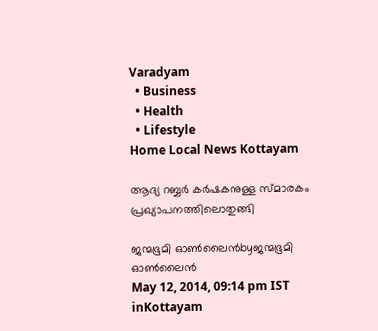Varadyam
  • Business
  • Health
  • Lifestyle
Home Local News Kottayam

ആദ്യ റബ്ബര്‍ കര്‍ഷകനുള്ള സ്മാരകം പ്രഖ്യാപനത്തിലൊതുങ്ങി

ജന്മഭൂമി ഓണ്‍ലൈന്‍byജന്മഭൂമി ഓണ്‍ലൈന്‍
May 12, 2014, 09:14 pm IST
inKottayam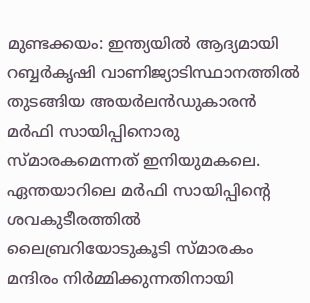മുണ്ടക്കയം: ഇന്ത്യയില്‍ ആദ്യമായി റബ്ബര്‍കൃഷി വാണിജ്യാടിസ്ഥാനത്തില്‍ തുടങ്ങിയ അയര്‍ലന്‍ഡുകാരന്‍ മര്‍ഫി സായിപ്പിനൊരു സ്മാരകമെന്നത് ഇനിയുമകലെ. ഏന്തയാറിലെ മര്‍ഫി സായിപ്പിന്റെ ശവകുടീരത്തില്‍ ലൈബ്രറിയോടുകൂടി സ്മാരകം മന്ദിരം നിര്‍മ്മിക്കുന്നതിനായി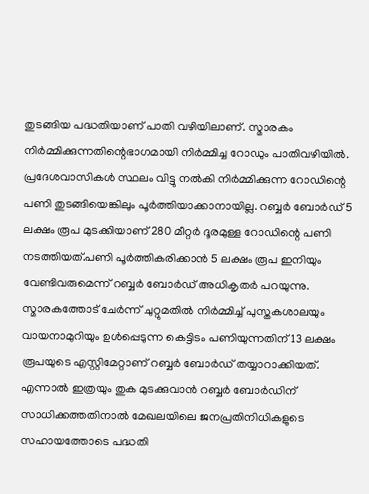തുടങ്ങിയ പദ്ധതിയാണ് പാതി വഴിയിലാണ്. സ്മാരകം നിര്‍മ്മിക്കുന്നതിന്റെഭാഗമായി നിര്‍മ്മിച്ച റോഡും പാതിവഴിയില്‍. പ്രദേശവാസികള്‍ സ്ഥലം വിട്ടു നല്‍കി നിര്‍മ്മിക്കുന്ന റോഡിന്റെ പണി തുടങ്ങിയെങ്കിലും പൂര്‍ത്തിയാക്കാനായില്ല. റബ്ബര്‍ ബോര്‍ഡ് 5 ലക്ഷം രൂപ മുടക്കിയാണ് 280 മീറ്റര്‍ ദൂരമുള്ള റോഡിന്റെ പണി നടത്തിയത്.പണി പൂര്‍ത്തികരിക്കാന്‍ 5 ലക്ഷം രൂപ ഇനിയും വേണ്ടിവരുമെന്ന് റബ്ബര്‍ ബോര്‍ഡ് അധികൃതര്‍ പറയുന്നു. സ്മാരകത്തോട് ചേര്‍ന്ന് ചുറ്റുമതില്‍ നിര്‍മ്മിച്ച് പുസ്തകശാലയും വായനാമുറിയും ഉള്‍പ്പെടുന്ന കെട്ടിടം പണിയുന്നതിന് 13 ലക്ഷം രൂപയുടെ എസ്റ്റിമേറ്റാണ് റബ്ബര്‍ ബോര്‍ഡ് തയ്യാറാക്കിയത്. എന്നാല്‍ ഇത്രയും തുക മുടക്കുവാന്‍ റബ്ബര്‍ ബോര്‍ഡിന് സാധിക്കത്തതിനാല്‍ മേഖലയിലെ ജനപ്രതിനിധികളുടെ സഹായത്തോടെ പദ്ധതി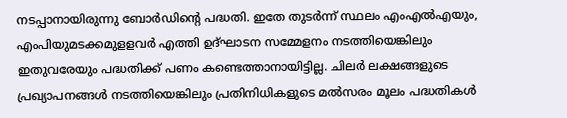നടപ്പാനായിരുന്നു ബോര്‍ഡിന്റെ പദ്ധതി. ഇതേ തുടര്‍ന്ന് സ്ഥലം എംഎല്‍എയും, എംപിയുമടക്കമുളളവര്‍ എത്തി ഉദ്ഘാടന സമ്മേളനം നടത്തിയെങ്കിലും ഇതുവരേയും പദ്ധതിക്ക് പണം കണ്ടെത്താനായിട്ടില്ല. ചിലര്‍ ലക്ഷങ്ങളുടെ പ്രഖ്യാപനങ്ങള്‍ നടത്തിയെങ്കിലും പ്രതിനിധികളുടെ മല്‍സരം മൂലം പദ്ധതികള്‍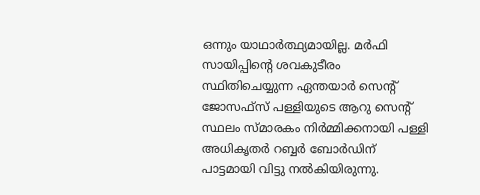ഒന്നും യാഥാര്‍ത്ഥ്യമായില്ല. മര്‍ഫി സായിപ്പിന്റെ ശവകുടീരം സ്ഥിതിചെയ്യുന്ന ഏന്തയാര്‍ സെന്റ് ജോസഫ്‌സ് പള്ളിയുടെ ആറു സെന്റ് സ്ഥലം സ്മാരകം നിര്‍മ്മിക്കനായി പള്ളി അധികൃതര്‍ റബ്ബര്‍ ബോര്‍ഡിന് പാട്ടമായി വിട്ടു നല്‍കിയിരുന്നു.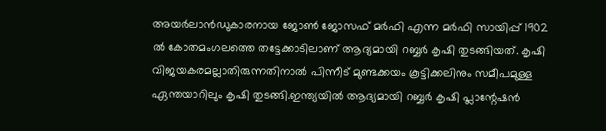അയര്‍ലാന്‍ഡുകാരനായ ജോണ്‍ ജോസഫ് മര്‍ഫി എന്ന മര്‍ഫി സായിപ്പ് 1902 ല്‍ കോതമംഗലത്തെ തട്ടേക്കാടിലാണ് ആദ്യമായി റബ്ബര്‍ കൃഷി തുടങ്ങിയത്. കൃഷി വിജയകരമല്ലാതിരുന്നതിനാല്‍ പിന്നീട് മുണ്ടക്കയം കൂട്ടിക്കലിനും സമീപമുള്ള ഏന്തയാറിലും കൃഷി തുടങ്ങി.ഇന്ത്യയില്‍ ആദ്യമായി റബ്ബര്‍ കൃഷി പ്ലാന്റേഷന്‍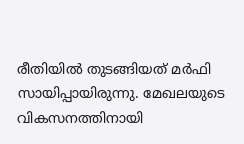രീതിയില്‍ തുടങ്ങിയത് മര്‍ഫി സായിപ്പായിരുന്നു. മേഖലയുടെ വികസനത്തിനായി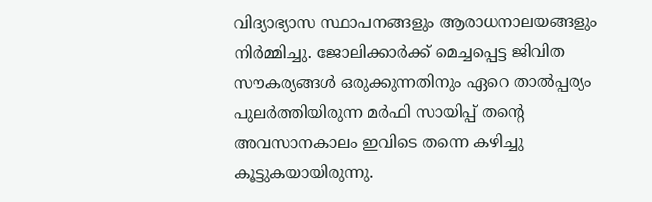വിദ്യാഭ്യാസ സ്ഥാപനങ്ങളും ആരാധനാലയങ്ങളും നിര്‍മ്മിച്ചു. ജോലിക്കാര്‍ക്ക് മെച്ചപ്പെട്ട ജിവിത സൗകര്യങ്ങള്‍ ഒരുക്കുന്നതിനും ഏറെ താല്‍പ്പര്യം പുലര്‍ത്തിയിരുന്ന മര്‍ഫി സായിപ്പ് തന്റെ അവസാനകാലം ഇവിടെ തന്നെ കഴിച്ചു കൂട്ടുകയായിരുന്നു.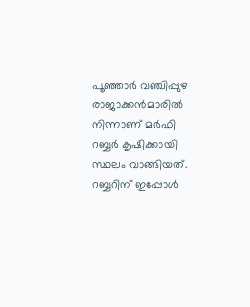പൂഞ്ഞാര്‍ വഞ്ചിപ്പുഴ രാജാക്കന്‍മാരില്‍ നിന്നാണ് മര്‍ഫി റബ്ബര്‍ കൃഷിക്കായി സ്ഥലം വാങ്ങിയത്. റബ്ബറിന് ഇപ്പോള്‍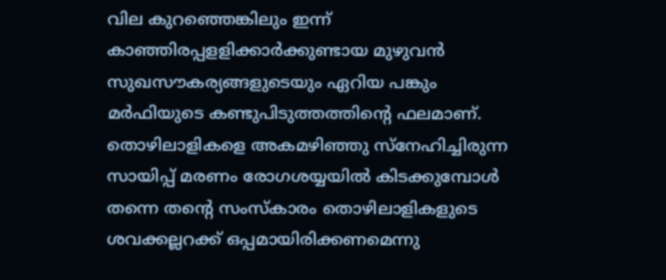വില കുറഞ്ഞെങ്കിലും ഇന്ന് കാഞ്ഞിരപ്പളളിക്കാര്‍ക്കുണ്ടായ മുഴുവന്‍ സുഖസൗകര്യങ്ങളുടെയും ഏറിയ പങ്കും മര്‍ഫിയുടെ കണ്ടുപിടുത്തത്തിന്റെ ഫലമാണ്. തൊഴിലാളികളെ അകമഴിഞ്ഞു സ്‌നേഹിച്ചിരുന്ന സായിപ്പ് മരണം രോഗശയ്യയില്‍ കിടക്കുമ്പോള്‍ തന്നെ തന്റെ സംസ്‌കാരം തൊഴിലാളികളുടെ ശവക്കല്ലറക്ക് ഒപ്പമായിരിക്കണമെന്നു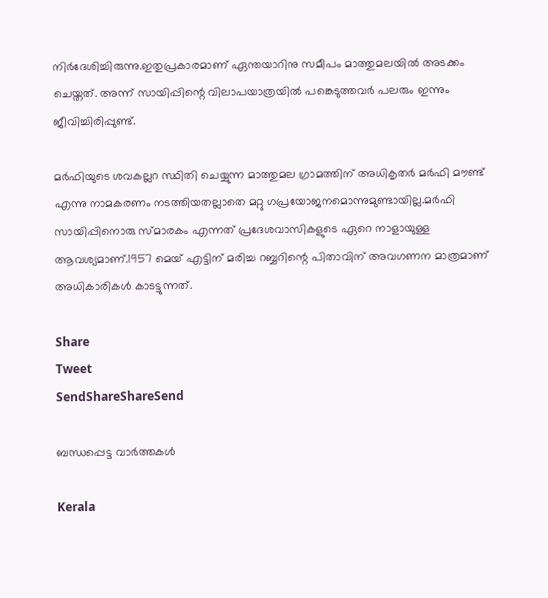നിര്‍ദേശിച്ചിരുന്നു.ഇതുപ്രകാരമാണ് ഏന്തയാറിനു സമീപം മാത്തുമലയില്‍ അടക്കം ചെയ്തത്. അന്ന് സായിപ്പിന്റെ വിലാപയാത്രയില്‍ പങ്കെടുത്തവര്‍ പലരും ഇന്നും ജീവിച്ചിരിപ്പുണ്ട്.

മര്‍ഫിയുടെ ശവകല്ലറ സ്ഥിതി ചെയ്യുന്ന മാത്തുമല ഗ്രാമത്തിന് അധികൃതര്‍ മര്‍ഫി മൗണ്ട് എന്നു നാമകരണം നടത്തിയതല്ലാതെ മറ്റു ഗപ്രയോജനമൊന്നുമുണ്ടായില്ല.മര്‍ഫി സായിപ്പിനൊരു സ്മാരകം എന്നത് പ്രദേശവാസികളുടെ ഏറെ നാളായുള്ള ആവശ്യമാണ്.1957 മെയ് എട്ടിന് മരിച്ച റബ്ബറിന്റെ പിതാവിന് അവഗണന മാത്രമാണ് അധികാരികള്‍ കാടട്ടുന്നത്.

Share
Tweet
SendShareShareSend

ബന്ധപ്പെട്ട വാര്‍ത്തകള്‍

Kerala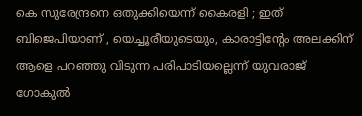കെ സുരേന്ദ്രനെ ഒതുക്കിയെന്ന് കൈരളി ; ഇത് ബിജെപിയാണ് , യെച്ചൂരീയുടെയും, കാരാട്ടിന്‍റേം അലക്കിന് ആളെ പറഞ്ഞു വിടുന്ന പരിപാടിയല്ലെന്ന് യുവരാജ് ഗോകുൽ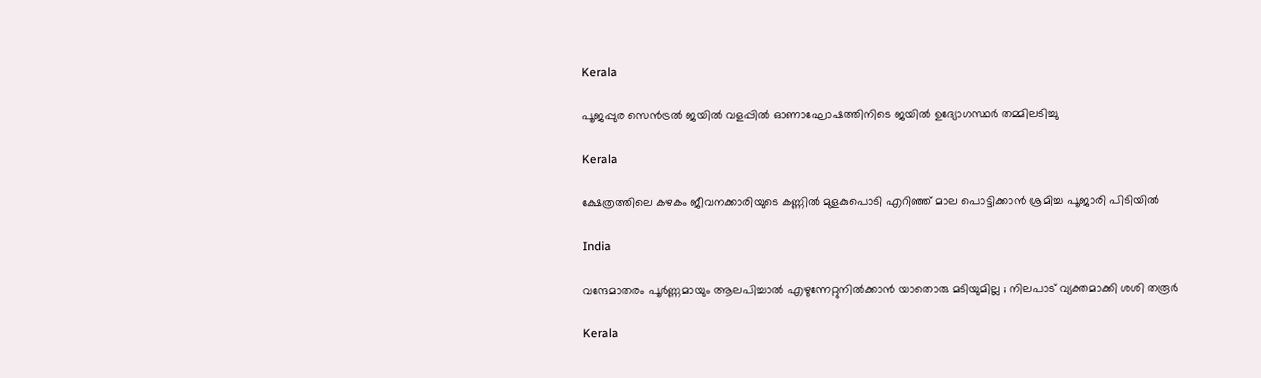Kerala

പൂജപ്പുര സെന്‍ട്രല്‍ ജയില്‍ വളപ്പില്‍ ഓണാഘോഷത്തിനിടെ ജയില്‍ ഉദ്യോഗസ്ഥര്‍ തമ്മിലടിച്ചു

Kerala

ക്ഷേത്രത്തിലെ കഴകം ജീവനക്കാരിയുടെ കണ്ണില്‍ മുളകുപൊടി എറിഞ്ഞ് മാല പൊട്ടിക്കാന്‍ ശ്രമിച്ച പൂജാരി പിടിയില്‍

India

വന്ദേമാതരം പൂർണ്ണമായും ആലപിച്ചാൽ എഴുന്നേറ്റുനിൽക്കാൻ യാതൊരു മടിയുമില്ല ; നിലപാട് വ്യക്തമാക്കി ശശി തരൂർ

Kerala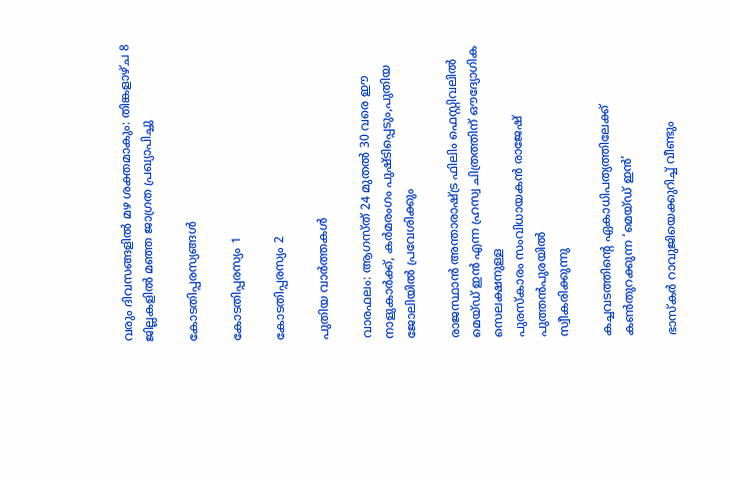വരും ദിവസങ്ങളില്‍ മഴ ശക്തമാകും: തിങ്കളാഴ്ച 8 ജില്ലകളില്‍ മഞ്ഞ ജാഗ്രത പ്രഖ്യാപിച്ചു

കോടതിപ്പരസ്യങ്ങള്‍

കോടതിപ്പരസ്യം 1

കോടതിപ്പരസ്യം 2

പുതിയ വാര്‍ത്തകള്‍

വാരഫലം: ആഗസ്ത് 24 മുതല്‍ 30 വരെ ഈ നാളുകാര്‍ക്ക്, കര്‍മരംഗം പുഷ്ടിപ്പെടും,പുതിയ ജോലിയില്‍ പ്രവേശിക്കും

രാജസ്ഥാന്‍ അന്താരാഷ്ട്ര ഫിലിം ഫെസ്റ്റിവലില്‍ മെയ്ഡ് ഇന്‍ എന്ന ഹ്രസ്വ ചിത്രത്തിന് ഔദ്യോഗിക സെലക്ഷനുള്ള
പുരസ്‌കാരം സംവിധായകന്‍ രാജേഷ് പുത്തന്‍പുരയില്‍
സ്വീകരിക്കുന്നു

കച്ചവടത്തിന്റെ ഏകാധിപത്യത്തിലേക്ക് കണ്‍തുറക്കുന്ന ‘മെയ്ഡ് ഇന്‍’

ഭാസ്‌കര്‍ റാവുജിയെക്കുറിച്ച് വീണ്ടും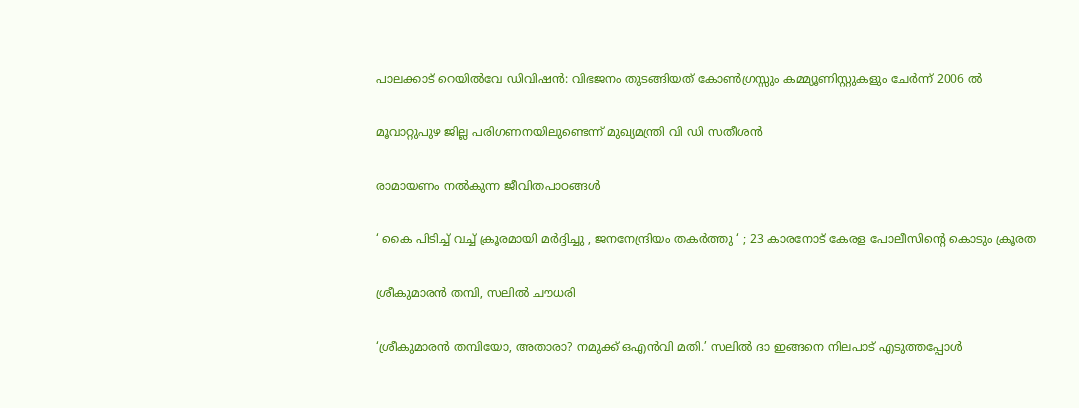പാലക്കാട് റെയിൽവേ ഡിവിഷൻ: വിഭജനം തുടങ്ങിയത് കോൺഗ്രസ്സും കമ്മ്യൂണിസ്റ്റുകളും ചേർന്ന് 2006 ൽ

മൂവാറ്റുപുഴ ജില്ല പരിഗണനയിലുണ്ടെന്ന് മുഖ്യമന്ത്രി വി ഡി സതീശന്‍

രാമായണം നല്‍കുന്ന ജീവിതപാഠങ്ങള്‍

‘ കൈ പിടിച്ച് വച്ച് ക്രൂരമായി മർദ്ദിച്ചു , ജനനേന്ദ്രിയം തകർത്തു ‘ ; 23 കാരനോട് കേരള പോലീസിന്റെ കൊടും ക്രൂരത

ശ്രീകുമാരന്‍ തമ്പി, സലില്‍ ചൗധരി

‘ശ്രീകുമാരന്‍ തമ്പിയോ, അതാരാ? നമുക്ക് ഒഎന്‍വി മതി.’ സലില്‍ ദാ ഇങ്ങനെ നിലപാട് എടുത്തപ്പോള്‍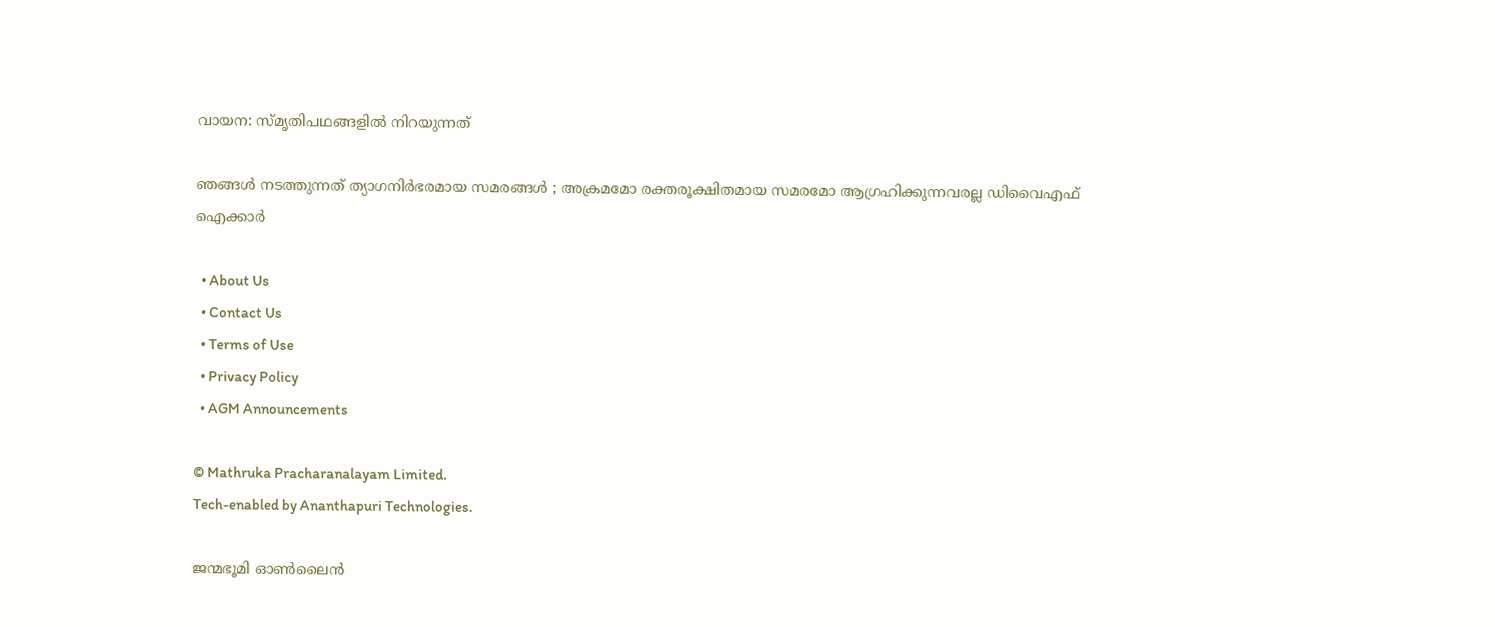വായന: സ്മൃതിപഥങ്ങളില്‍ നിറയുന്നത്

ഞങ്ങൾ നടത്തുന്നത് ത്യാഗനിർഭരമായ സമരങ്ങൾ ; അക്രമമോ രക്തരൂക്ഷിതമായ സമരമോ ആഗ്രഹിക്കുന്നവരല്ല ഡിവൈഎഫ് ഐക്കാർ

  • About Us
  • Contact Us
  • Terms of Use
  • Privacy Policy
  • AGM Announcements

© Mathruka Pracharanalayam Limited.
Tech-enabled by Ananthapuri Technologies.

ജന്മഭൂമി ഓണ്‍ലൈന്‍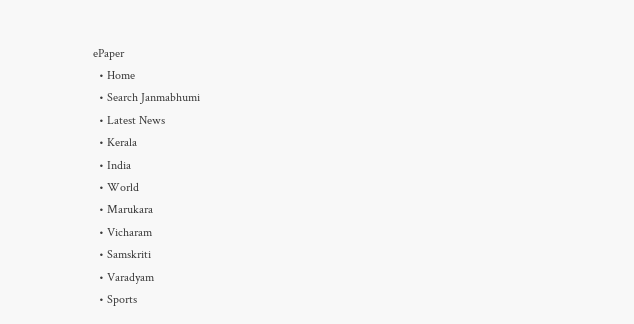ePaper
  • Home
  • Search Janmabhumi
  • Latest News
  • Kerala
  • India
  • World
  • Marukara
  • Vicharam
  • Samskriti
  • Varadyam
  • Sports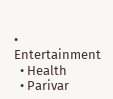• Entertainment
  • Health
  • Parivar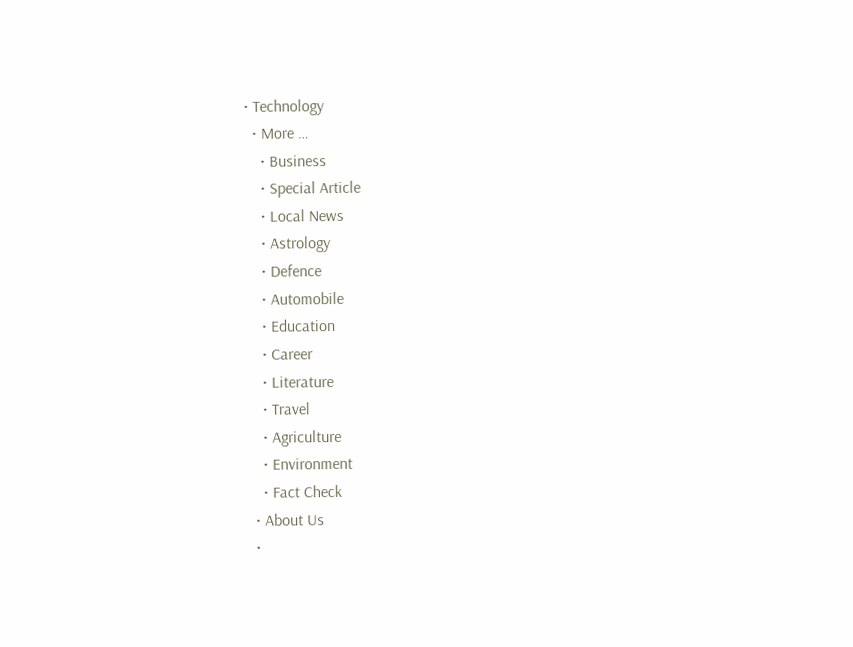• Technology
  • More …
    • Business
    • Special Article
    • Local News
    • Astrology
    • Defence
    • Automobile
    • Education
    • Career
    • Literature
    • Travel
    • Agriculture
    • Environment
    • Fact Check
  • About Us
  •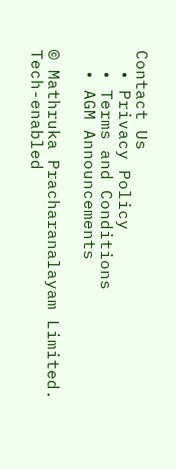Contact Us
  • Privacy Policy
  • Terms and Conditions
  • AGM Announcements

© Mathruka Pracharanalayam Limited.
Tech-enabled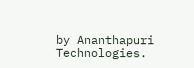by Ananthapuri Technologies.